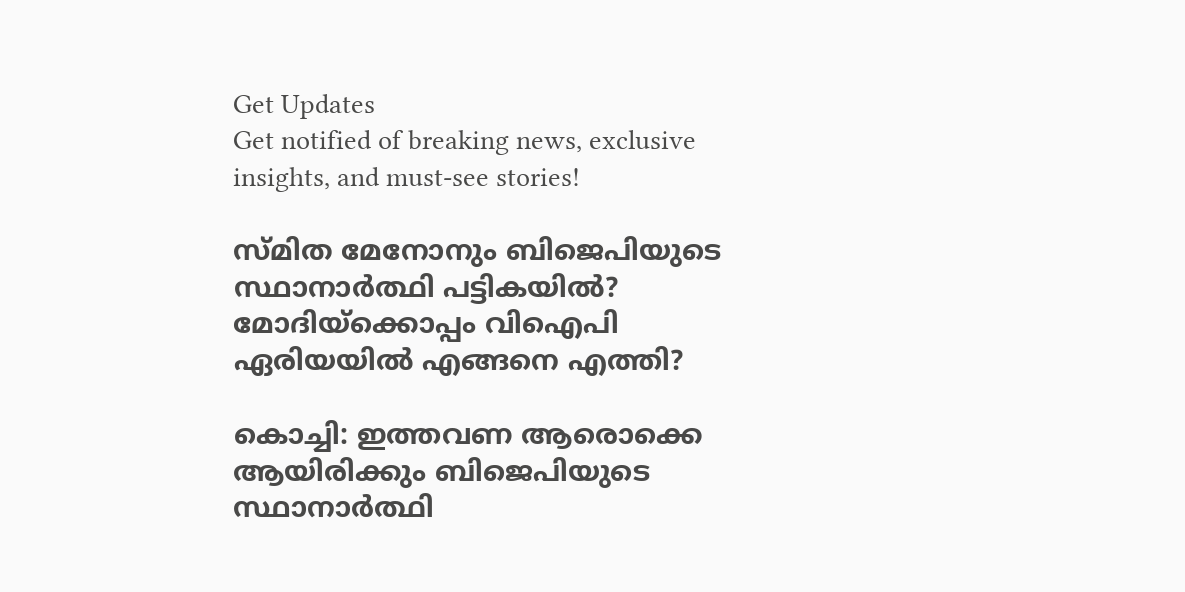Get Updates
Get notified of breaking news, exclusive insights, and must-see stories!

സ്മിത മേനോനും ബിജെപിയുടെ സ്ഥാനാർത്ഥി പട്ടികയിൽ? മോദിയ്‌ക്കൊപ്പം വിഐപി ഏരിയയിൽ എങ്ങനെ എത്തി?

കൊച്ചി: ഇത്തവണ ആരൊക്കെ ആയിരിക്കും ബിജെപിയുടെ സ്ഥാനാര്‍ത്ഥി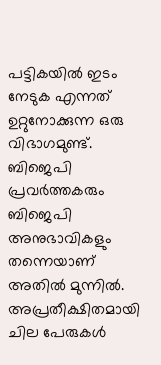പട്ടികയില്‍ ഇടം നേടുക എന്നത് ഉറ്റുനോക്കുന്ന ഒരു വിഭാഗമുണ്ട്. ബിജെപി പ്രവര്‍ത്തകരും ബിജെപി അനുഭാവികളും തന്നെയാണ് അതില്‍ മുന്നില്‍. അപ്രതീക്ഷിതമായി ചില പേരുകള്‍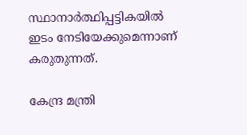സ്ഥാനാര്‍ത്ഥിപ്പട്ടികയില്‍ ഇടം നേടിയേക്കുമെന്നാണ് കരുതുന്നത്.

കേന്ദ്ര മന്ത്രി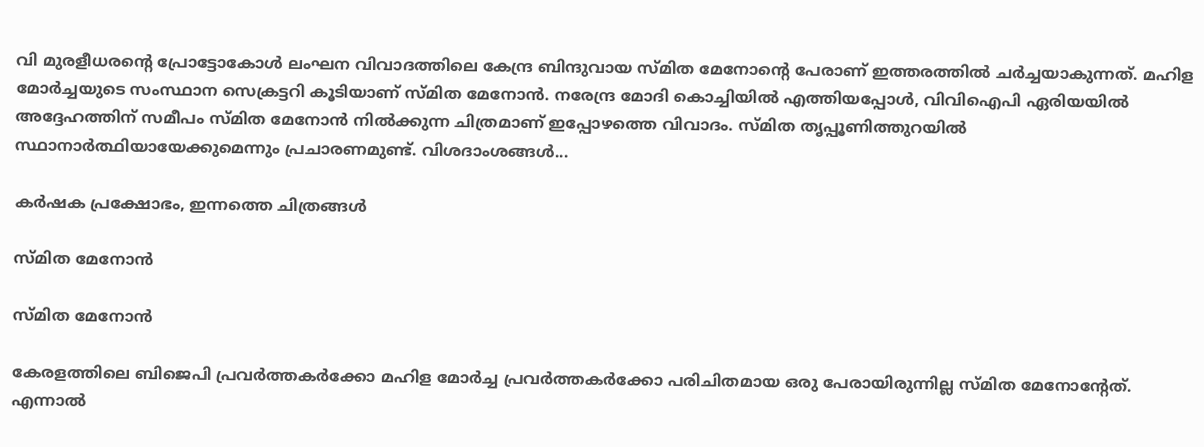വി മുരളീധരന്റെ പ്രോട്ടോകോള്‍ ലംഘന വിവാദത്തിലെ കേന്ദ്ര ബിന്ദുവായ സ്മിത മേനോന്റെ പേരാണ് ഇത്തരത്തില്‍ ചര്‍ച്ചയാകുന്നത്. മഹിള മോര്‍ച്ചയുടെ സംസ്ഥാന സെക്രട്ടറി കൂടിയാണ് സ്മിത മേനോന്‍. നരേന്ദ്ര മോദി കൊച്ചിയിൽ എത്തിയപ്പോൾ, വിവിഐപി ഏരിയയിൽ അദ്ദേഹത്തിന് സമീപം സ്മിത മേനോൻ നിൽക്കുന്ന ചിത്രമാണ് ഇപ്പോഴത്തെ വിവാദം. സ്മിത തൃപ്പൂണിത്തുറയിൽ സ്ഥാനാർത്ഥിയായേക്കുമെന്നും പ്രചാരണമുണ്ട്. വിശദാംശങ്ങള്‍...

കര്‍ഷക പ്രക്ഷോഭം, ഇന്നത്തെ ചിത്രങ്ങള്‍

സ്മിത മേനോന്‍

സ്മിത മേനോന്‍

കേരളത്തിലെ ബിജെപി പ്രവര്‍ത്തകര്‍ക്കോ മഹിള മോര്‍ച്ച പ്രവര്‍ത്തകര്‍ക്കോ പരിചിതമായ ഒരു പേരായിരുന്നില്ല സ്മിത മേനോന്റേത്. എന്നാല്‍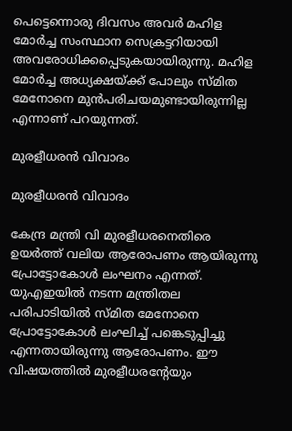പെട്ടെന്നൊരു ദിവസം അവര്‍ മഹിള മോര്‍ച്ച സംസ്ഥാന സെക്രട്ടറിയായി അവരോധിക്കപ്പെടുകയായിരുന്നു. മഹിള മോര്‍ച്ച അധ്യക്ഷയ്ക്ക് പോലും സ്മിത മേനോനെ മുന്‍പരിചയമുണ്ടായിരുന്നില്ല എന്നാണ് പറയുന്നത്.

മുരളീധരന്‍ വിവാദം

മുരളീധരന്‍ വിവാദം

കേന്ദ്ര മന്ത്രി വി മുരളീധരനെതിരെ ഉയര്‍ത്ത് വലിയ ആരോപണം ആയിരുന്നു പ്രോട്ടോകോള്‍ ലംഘനം എന്നത്. യുഎഇയില്‍ നടന്ന മന്ത്രിതല പരിപാടിയില്‍ സ്മിത മേനോനെ പ്രോട്ടോകോള്‍ ലംഘിച്ച് പങ്കെടുപ്പിച്ചു എന്നതായിരുന്നു ആരോപണം. ഈ വിഷയത്തില്‍ മുരളീധരന്റേയും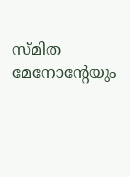സ്മിത മേനോന്റേയും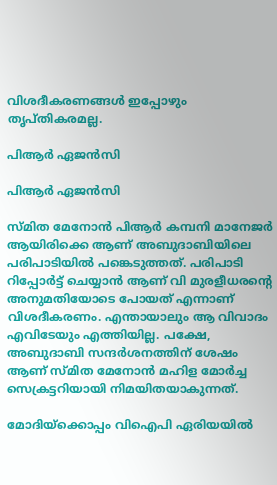വിശദീകരണങ്ങള്‍ ഇപ്പോഴും തൃപ്തികരമല്ല.

പിആര്‍ ഏജന്‍സി

പിആര്‍ ഏജന്‍സി

സ്മിത മേനോന്‍ പിആര്‍ കമ്പനി മാനേജര്‍ ആയിരിക്കെ ആണ് അബുദാബിയിലെ പരിപാടിയില്‍ പങ്കെടുത്തത്. പരിപാടി റിപ്പോര്‍ട്ട് ചെയ്യാന്‍ ആണ് വി മുരളീധരന്റെ അനുമതിയോടെ പോയത് എന്നാണ് വിശദീകരണം. എന്തായാലും ആ വിവാദം എവിടേയും എത്തിയില്ല. പക്ഷേ, അബുദാബി സന്ദര്‍ശനത്തിന് ശേഷം ആണ് സ്മിത മേനോന്‍ മഹിള മോര്‍ച്ച സെക്രട്ടറിയായി നിമയിതയാകുന്നത്.

മോദിയ്‌ക്കൊപ്പം വിഐപി ഏരിയയിൽ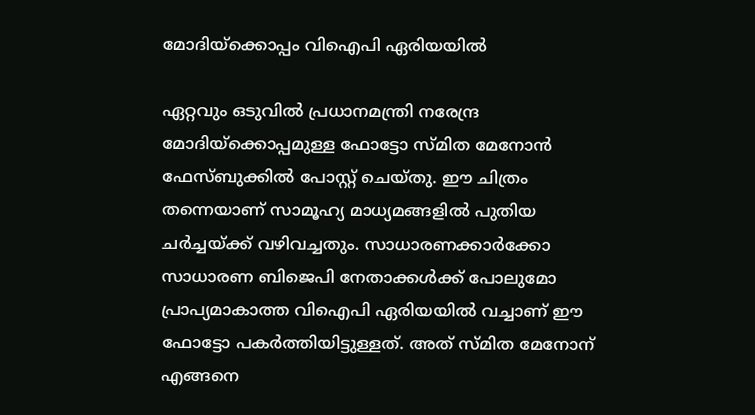മോദിയ്‌ക്കൊപ്പം വിഐപി ഏരിയയിൽ

ഏറ്റവും ഒടുവില്‍ പ്രധാനമന്ത്രി നരേന്ദ്ര മോദിയ്‌ക്കൊപ്പമുള്ള ഫോട്ടോ സ്മിത മേനോന്‍ ഫേസ്ബുക്കില്‍ പോസ്റ്റ് ചെയ്തു. ഈ ചിത്രം തന്നെയാണ് സാമൂഹ്യ മാധ്യമങ്ങളില്‍ പുതിയ ചര്‍ച്ചയ്ക്ക് വഴിവച്ചതും. സാധാരണക്കാർക്കോ സാധാരണ ബിജെപി നേതാക്കൾക്ക് പോലുമോ പ്രാപ്യമാകാത്ത വിഐപി ഏരിയയിൽ വച്ചാണ് ഈ ഫോട്ടോ പകർത്തിയിട്ടുള്ളത്. അത് സ്മിത മേനോന് എങ്ങനെ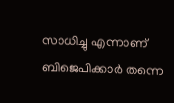സാധിച്ചു എന്നാണ് ബിജെപിക്കാർ തന്നെ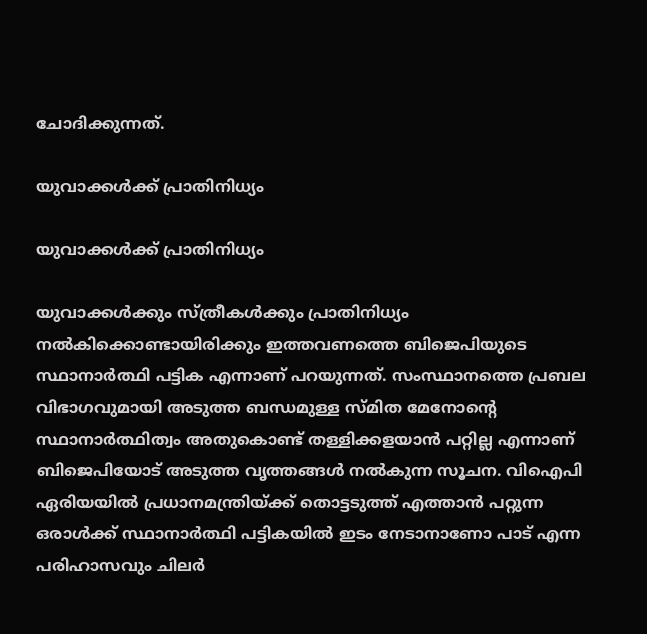ചോദിക്കുന്നത്.

യുവാക്കള്‍ക്ക് പ്രാതിനിധ്യം

യുവാക്കള്‍ക്ക് പ്രാതിനിധ്യം

യുവാക്കള്‍ക്കും സ്ത്രീകള്‍ക്കും പ്രാതിനിധ്യം നല്‍കിക്കൊണ്ടായിരിക്കും ഇത്തവണത്തെ ബിജെപിയുടെ സ്ഥാനാര്‍ത്ഥി പട്ടിക എന്നാണ് പറയുന്നത്. സംസ്ഥാനത്തെ പ്രബല വിഭാഗവുമായി അടുത്ത ബന്ധമുള്ള സ്മിത മേനോന്റെ സ്ഥാനാര്‍ത്ഥിത്വം അതുകൊണ്ട് തള്ളിക്കളയാന്‍ പറ്റില്ല എന്നാണ് ബിജെപിയോട് അടുത്ത വൃത്തങ്ങള്‍ നല്‍കുന്ന സൂചന. വിഐപി ഏരിയയിൽ പ്രധാനമന്ത്രിയ്ക്ക് തൊട്ടടുത്ത് എത്താൻ പറ്റുന്ന ഒരാൾക്ക് സ്ഥാനാർത്ഥി പട്ടികയിൽ ഇടം നേടാനാണോ പാട് എന്ന പരിഹാസവും ചിലർ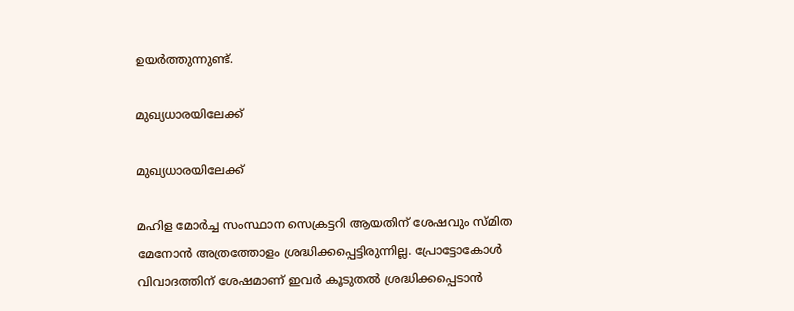ഉയർത്തുന്നുണ്ട്.

മുഖ്യധാരയിലേക്ക്

മുഖ്യധാരയിലേക്ക്

മഹിള മോര്‍ച്ച സംസ്ഥാന സെക്രട്ടറി ആയതിന് ശേഷവും സ്മിത മേനോന്‍ അത്രത്തോളം ശ്രദ്ധിക്കപ്പെട്ടിരുന്നില്ല. പ്രോട്ടോകോള്‍ വിവാദത്തിന് ശേഷമാണ് ഇവര്‍ കൂടുതല്‍ ശ്രദ്ധിക്കപ്പെടാന്‍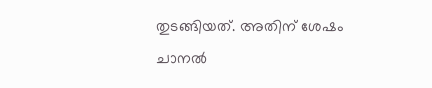തുടങ്ങിയത്. അതിന് ശേഷം ചാനല്‍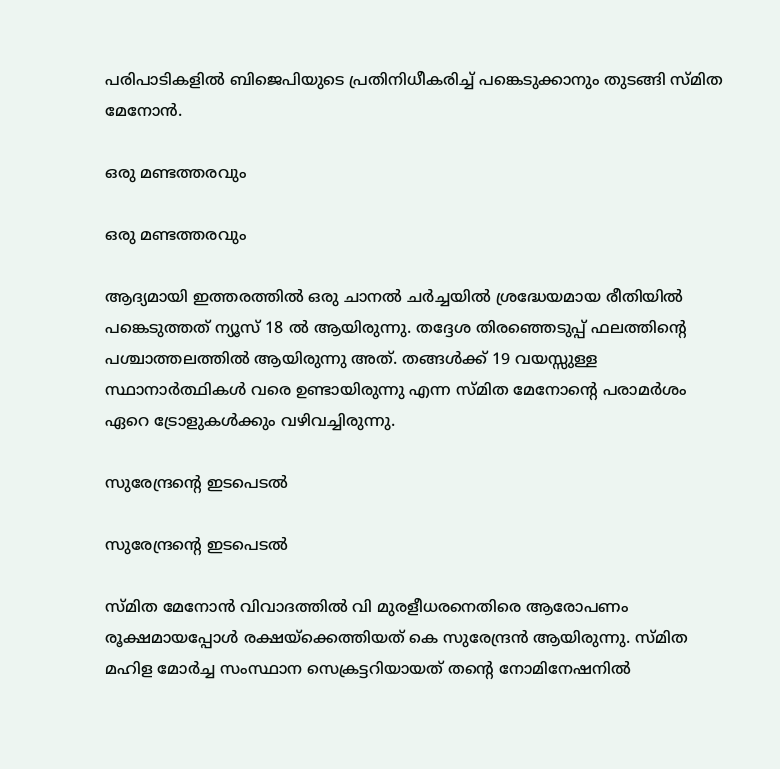പരിപാടികളില്‍ ബിജെപിയുടെ പ്രതിനിധീകരിച്ച് പങ്കെടുക്കാനും തുടങ്ങി സ്മിത മേനോന്‍.

ഒരു മണ്ടത്തരവും

ഒരു മണ്ടത്തരവും

ആദ്യമായി ഇത്തരത്തില്‍ ഒരു ചാനല്‍ ചര്‍ച്ചയില്‍ ശ്രദ്ധേയമായ രീതിയില്‍ പങ്കെടുത്തത് ന്യൂസ് 18 ല്‍ ആയിരുന്നു. തദ്ദേശ തിരഞ്ഞെടുപ്പ് ഫലത്തിന്റെ പശ്ചാത്തലത്തില്‍ ആയിരുന്നു അത്. തങ്ങള്‍ക്ക് 19 വയസ്സുള്ള സ്ഥാനാര്‍ത്ഥികള്‍ വരെ ഉണ്ടായിരുന്നു എന്ന സ്മിത മേനോന്റെ പരാമര്‍ശം ഏറെ ട്രോളുകള്‍ക്കും വഴിവച്ചിരുന്നു.

സുരേന്ദ്രന്റെ ഇടപെടല്‍

സുരേന്ദ്രന്റെ ഇടപെടല്‍

സ്മിത മേനോന്‍ വിവാദത്തില്‍ വി മുരളീധരനെതിരെ ആരോപണം രൂക്ഷമായപ്പോള്‍ രക്ഷയ്‌ക്കെത്തിയത് കെ സുരേന്ദ്രന്‍ ആയിരുന്നു. സ്മിത മഹിള മോര്‍ച്ച സംസ്ഥാന സെക്രട്ടറിയായത് തന്റെ നോമിനേഷനില്‍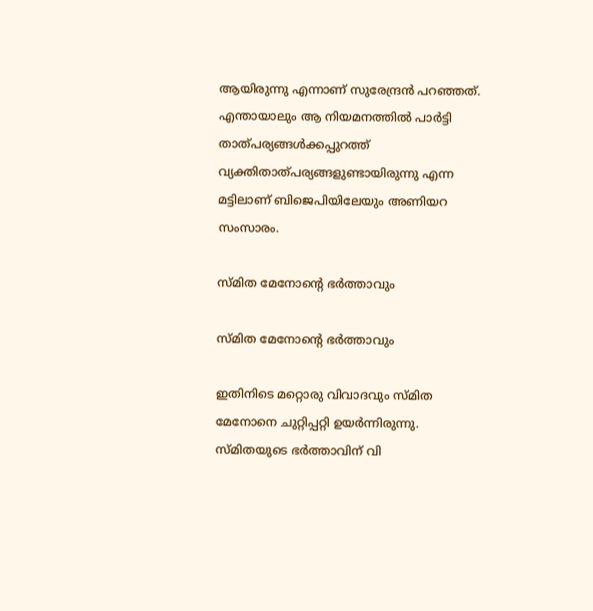ആയിരുന്നു എന്നാണ് സുരേന്ദ്രന്‍ പറഞ്ഞത്. എന്തായാലും ആ നിയമനത്തില്‍ പാര്‍ട്ടി താത്പര്യങ്ങള്‍ക്കപ്പുറത്ത് വ്യക്തിതാത്പര്യങ്ങളുണ്ടായിരുന്നു എന്ന മട്ടിലാണ് ബിജെപിയിലേയും അണിയറ സംസാരം.

സ്മിത മേനോന്റെ ഭര്‍ത്താവും

സ്മിത മേനോന്റെ ഭര്‍ത്താവും

ഇതിനിടെ മറ്റൊരു വിവാദവും സ്മിത മേനോനെ ചുറ്റിപ്പറ്റി ഉയര്‍ന്നിരുന്നു. സ്മിതയുടെ ഭര്‍ത്താവിന് വി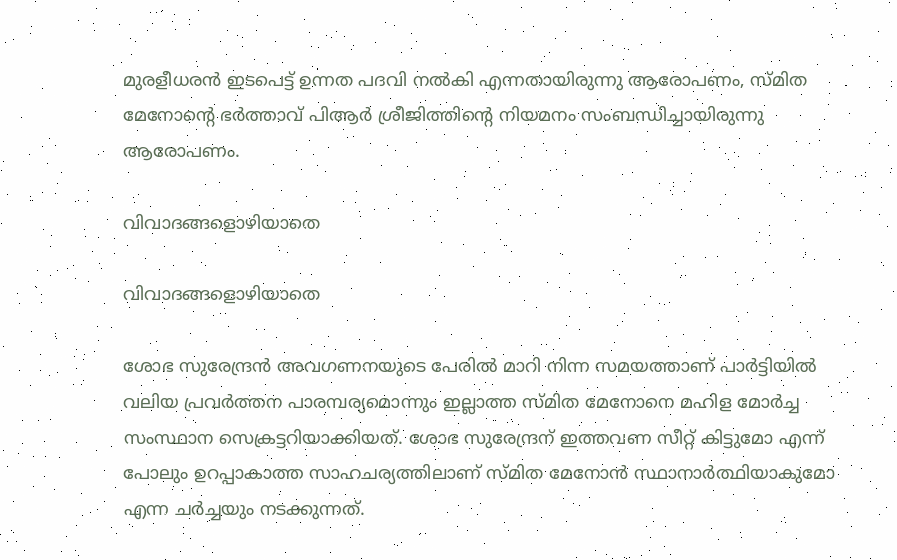മുരളീധരന്‍ ഇടപെട്ട് ഉന്നത പദവി നല്‍കി എന്നതായിരുന്നു ആരോപണം, സ്മിത മേനോന്റെ ഭര്‍ത്താവ് പിആര്‍ ശ്രീജിത്തിന്റെ നിയമനം സംബന്ധിച്ചായിരുന്നു ആരോപണം.

വിവാദങ്ങളൊഴിയാതെ

വിവാദങ്ങളൊഴിയാതെ

ശോഭ സുരേന്ദ്രന്‍ അവഗണനയുടെ പേരില്‍ മാറി നിന്ന സമയത്താണ് പാര്‍ട്ടിയിൽ വലിയ പ്രവര്‍ത്തന പാരമ്പര്യമൊന്നും ഇല്ലാത്ത സ്മിത മേനോനെ മഹിള മോര്‍ച്ച സംസ്ഥാന സെക്രട്ടറിയാക്കിയത്. ശോഭ സുരേന്ദ്രന് ഇത്തവണ സീറ്റ് കിട്ടുമോ എന്ന് പോലും ഉറപ്പാകാത്ത സാഹചര്യത്തിലാണ് സ്മിത മേനോന്‍ സ്ഥാനാര്‍ത്ഥിയാകുമോ എന്ന ചര്‍ച്ചയും നടക്കുന്നത്.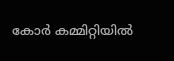കോർ കമ്മിറ്റിയിൽ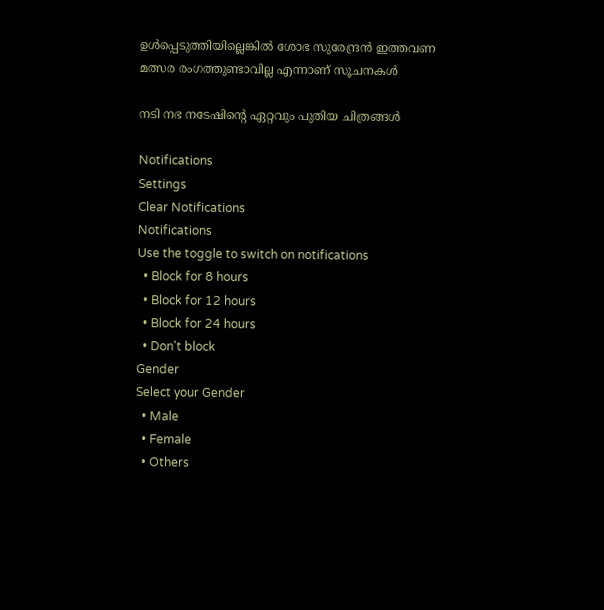ഉൾപ്പെടുത്തിയില്ലെങ്കിൽ ശോഭ സുരേന്ദ്രൻ ഇത്തവണ മത്സര രംഗത്തുണ്ടാവില്ല എന്നാണ് സൂചനകൾ

നടി നഭ നടേഷിന്റെ ഏറ്റവും പുതിയ ചിത്രങ്ങള്‍

Notifications
Settings
Clear Notifications
Notifications
Use the toggle to switch on notifications
  • Block for 8 hours
  • Block for 12 hours
  • Block for 24 hours
  • Don't block
Gender
Select your Gender
  • Male
  • Female
  • Others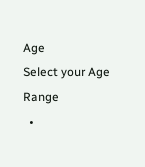Age
Select your Age Range
  •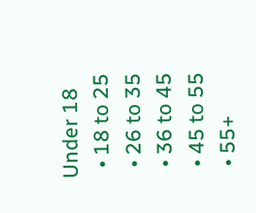Under 18
  • 18 to 25
  • 26 to 35
  • 36 to 45
  • 45 to 55
  • 55+